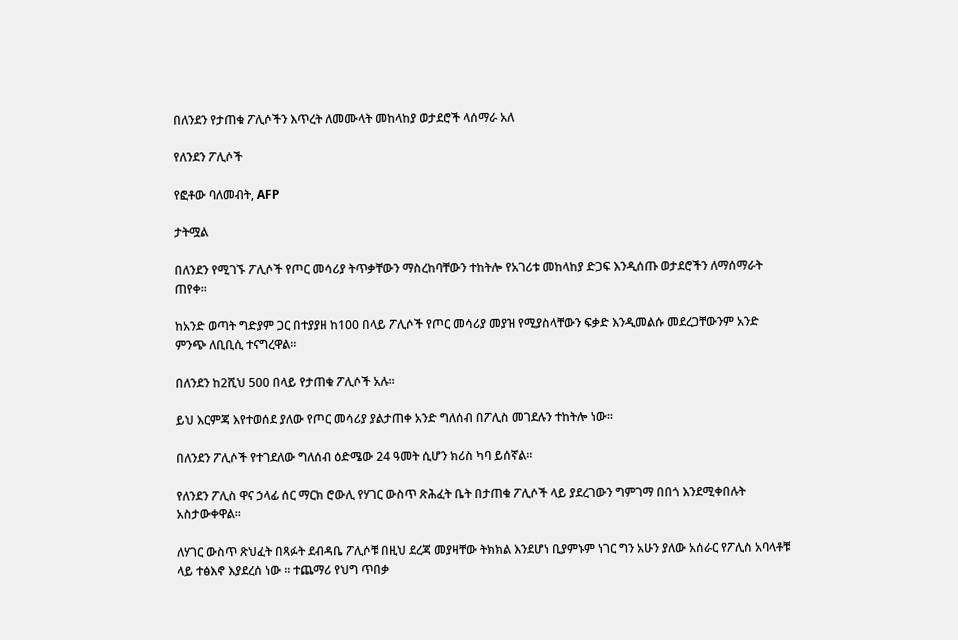በለንደን የታጠቁ ፖሊሶችን እጥረት ለመሙላት መከላከያ ወታደሮች ላሰማራ አለ

የለንደን ፖሊሶች

የፎቶው ባለመብት, AFP

ታትሟል

በለንደን የሚገኙ ፖሊሶች የጦር መሳሪያ ትጥቃቸውን ማስረከባቸውን ተከትሎ የአገሪቱ መከላከያ ድጋፍ እንዲሰጡ ወታደሮችን ለማሰማራት ጠየቀ።

ከአንድ ወጣት ግድያም ጋር በተያያዘ ከ100 በላይ ፖሊሶች የጦር መሳሪያ መያዝ የሚያስላቸውን ፍቃድ እንዲመልሱ መደረጋቸውንም አንድ ምንጭ ለቢቢሲ ተናግረዋል።

በለንደን ከ2ሺህ 500 በላይ የታጠቁ ፖሊሶች አሉ።

ይህ እርምጃ እየተወሰደ ያለው የጦር መሳሪያ ያልታጠቀ አንድ ግለሰብ በፖሊስ መገደሉን ተከትሎ ነው።

በለንደን ፖሊሶች የተገደለው ግለሰብ ዕድሜው 24 ዓመት ሲሆን ክሪስ ካባ ይሰኛል።

የለንደን ፖሊስ ዋና ኃላፊ ሰር ማርክ ሮውሊ የሃገር ውስጥ ጽሕፈት ቤት በታጠቁ ፖሊሶች ላይ ያደረገውን ግምገማ በበጎ እንደሚቀበሉት አስታውቀዋል።

ለሃገር ውስጥ ጽህፈት በጻፉት ደብዳቤ ፖሊሶቹ በዚህ ደረጃ መያዛቸው ትክክል እንደሆነ ቢያምኑም ነገር ግን አሁን ያለው አሰራር የፖሊስ አባላቶቹ ላይ ተፅእኖ እያደረሰ ነው ። ተጨማሪ የህግ ጥበቃ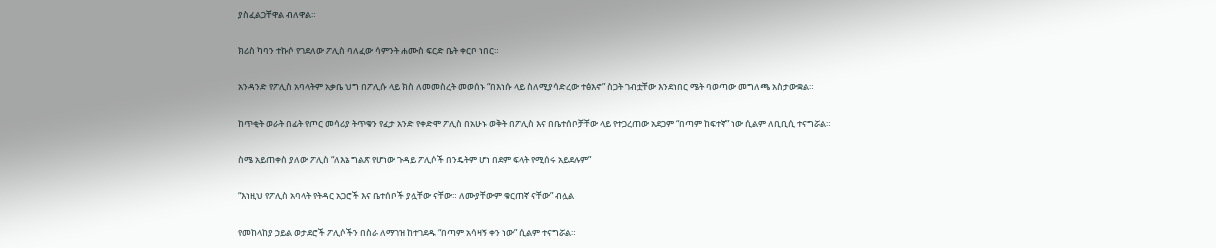ያስፈልጋቸዋል ብለዋል።

ክሪስ ካባን ተኩሶ የገደለው ፖሊስ ባለፈው ሳምንት ሐሙስ ፍርድ ቤት ቀርቦ ነበር።

አንዳንድ የፖሊስ አባላትም አቃቤ ህግ በፖሊሱ ላይ ክስ ለመመስረት መወሰኑ “በእነሱ ላይ ስለሚያሳድረው ተፅእኖ” ስጋት ገብቷቸው እንደነበር ሜት ባወጣው መግለጫ አስታውቋል።

ከጥቂት ወራት በፊት የጦር መሳሪያ ትጥቁን የፈታ አንድ የቀድሞ ፖሊስ በአሁኑ ወቅት በፖሊስ እና በቤተሰቦቻቸው ላይ የተጋረጠው አደጋም “በጣም ከፍተኛ” ነው ሲልም ለቢቢሲ ተናግሯል።

ስሜ አይጠቀስ ያለው ፖሊስ “ለእኔ ግልጽ የሆነው ጉዳይ ፖሊሶች በንዴትም ሆነ በደም ፍላት የሚሰሩ አይደሉም”

“እነዚህ የፖሊስ አባላት የትዳር አጋሮች እና ቤተሰቦች ያሏቸው ናቸው። ለሙያቸውም ቁርጠኛ ናቸው” ብሏል

የመከላከያ ኃይል ወታደሮች ፖሊሶችን በስራ ለማገዝ ከተገደዱ “በጣም አሳዛኝ ቀን ነው” ሲልም ተናግሯል።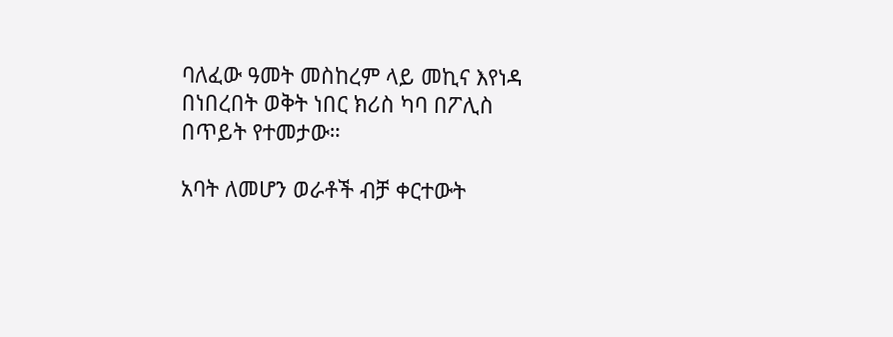ባለፈው ዓመት መስከረም ላይ መኪና እየነዳ በነበረበት ወቅት ነበር ክሪስ ካባ በፖሊስ በጥይት የተመታው።

አባት ለመሆን ወራቶች ብቻ ቀርተውት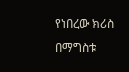የነበረው ክሪስ በማግስቱ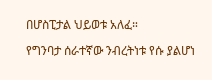በሆስፒታል ህይወቱ አለፈ።

የግንባታ ሰራተኛው ንብረትነቱ የሱ ያልሆነ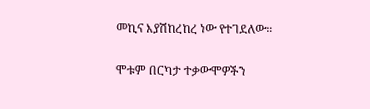መኪና እያሽከረከረ ነው የተገደለው።

ሞቱም በርካታ ተቃውሞዎችን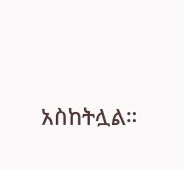አስከትሏል።